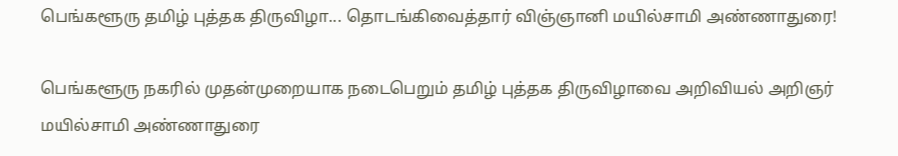பெங்களூரு தமிழ் புத்தக திருவிழா... தொடங்கிவைத்தார் விஞ்ஞானி மயில்சாமி அண்ணாதுரை!

பெங்களூரு நகரில் முதன்முறையாக நடைபெறும் தமிழ் புத்தக திருவிழாவை அறிவியல் அறிஞர் மயில்சாமி அண்ணாதுரை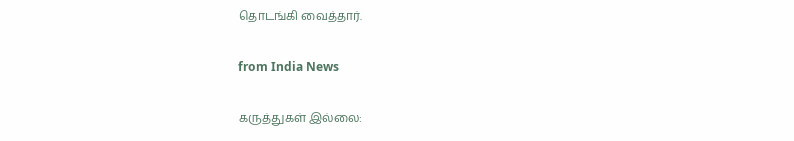தொடங்கி வைத்தார்.

from India News

கருத்துகள் இல்லை: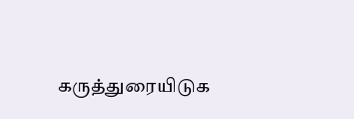கருத்துரையிடுக